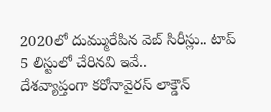2020లో దుమ్మురేపిన వెబ్ సిరీస్లు.. టాప్ 5 లిస్టులో చేరినవి ఇవే..
దేశవ్యాప్తంగా కరోనావైరస్ లాక్డౌన్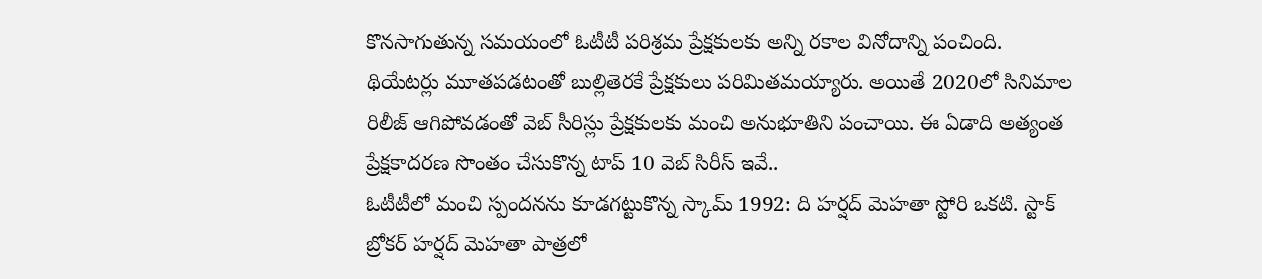కొనసాగుతున్న సమయంలో ఓటీటీ పరిశ్రమ ప్రేక్షకులకు అన్ని రకాల వినోదాన్ని పంచింది. థియేటర్లు మూతపడటంతో బుల్లితెరకే ప్రేక్షకులు పరిమితమయ్యారు. అయితే 2020లో సినిమాల రిలీజ్ ఆగిపోవడంతో వెబ్ సీరిస్లు ప్రేక్షకులకు మంచి అనుభూతిని పంచాయి. ఈ ఏడాది అత్యంత ప్రేక్షకాదరణ సొంతం చేసుకొన్న టాప్ 10 వెబ్ సిరీస్ ఇవే..
ఓటీటీలో మంచి స్పందనను కూడగట్టుకొన్న స్కామ్ 1992: ది హర్షద్ మెహతా స్టోరి ఒకటి. స్టాక్ బ్రోకర్ హర్షద్ మెహతా పాత్రలో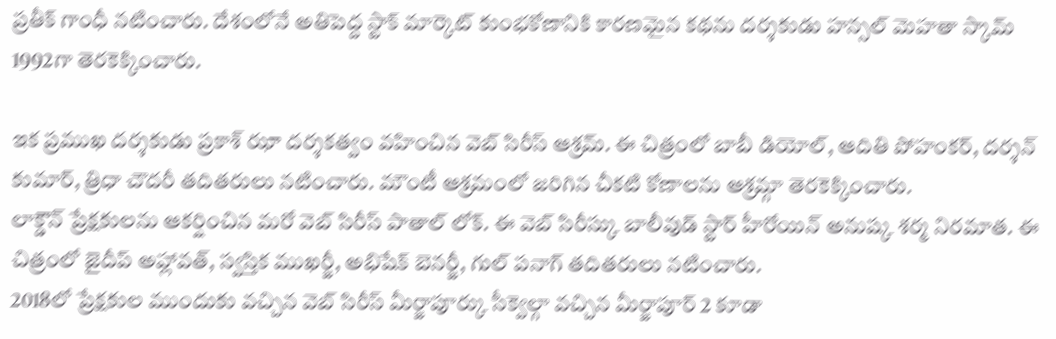ప్రతీక్ గాంధీ నటించారు. దేశంలోనే అతిపెద్ద స్టాక్ మార్కెట్ కుంభకోణానికి కారణమైన కథను దర్శకుడు హన్సల్ మెహతా స్కామ్ 1992గా తెరకెక్కించారు.

ఇక ప్రముఖ దర్శకుడు ప్రకాశ్ ఝా దర్శకత్వం వహించిన వెబ్ సిరీస్ ఆశ్రమ్. ఈ చిత్రంలో బాబీ డియోల్, ఆదితి పోహంకర్, దర్శన్ కుమార్, త్రిధా చౌదరీ తదితరులు నటించారు. మౌంటీ ఆశ్రమంలో జరిగిన చీకటి కోణాలను ఆశ్రమ్గా తెరకెక్కించారు.
లాక్డౌన్ ప్రేక్షకులను ఆకర్షించిన మరో వెబ్ సిరీస్ పాతాల్ లోక్. ఈ వెబ్ సిరీస్కు బాలీవుడ్ స్టార్ హీరోయిన్ అనుష్క శర్మ నిరమాత. ఈ చిత్రంలో జైదీప్ అహ్లావత్, స్వస్తిక ముఖర్జీ, అభిషేక్ బెనర్జీ, గుల్ పనాగ్ తదితరులు నటించారు.
2018లో ప్రేక్షకుల ముందుకు వచ్చిన వెబ్ సిరీస్ మీర్జాపూర్కు సీక్వెల్గా వచ్చిన మీర్జాపూర్ 2 కూడా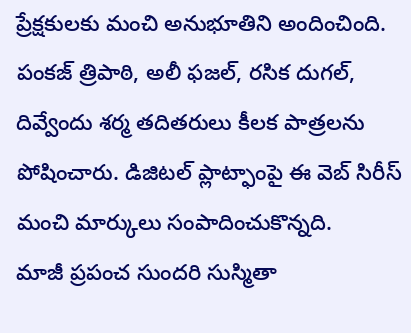ప్రేక్షకులకు మంచి అనుభూతిని అందించింది. పంకజ్ త్రిపాఠి, అలీ ఫజల్, రసిక దుగల్, దివ్వేందు శర్మ తదితరులు కీలక పాత్రలను పోషించారు. డిజిటల్ ప్లాట్ఫాంపై ఈ వెబ్ సిరీస్ మంచి మార్కులు సంపాదించుకొన్నది.
మాజీ ప్రపంచ సుందరి సుస్మితా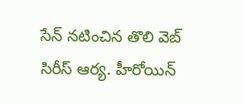సేన్ నటించిన తొలి వెబ్ సిరీస్ ఆర్య. హీరోయిన్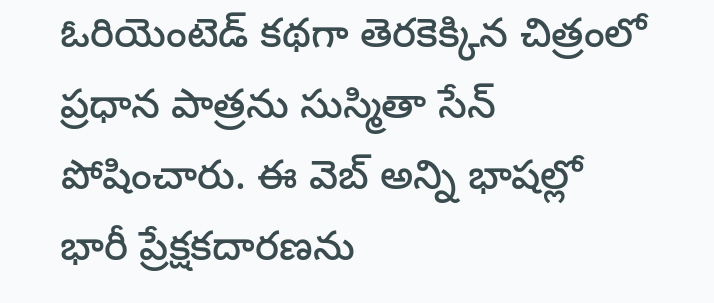ఓరియెంటెడ్ కథగా తెరకెక్కిన చిత్రంలో ప్రధాన పాత్రను సుస్మితా సేన్ పోషించారు. ఈ వెబ్ అన్ని భాషల్లో భారీ ప్రేక్షకదారణను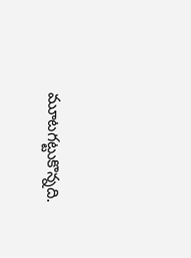మూటగట్టుకొన్నది.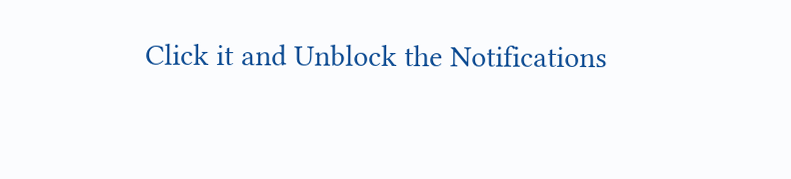Click it and Unblock the Notifications